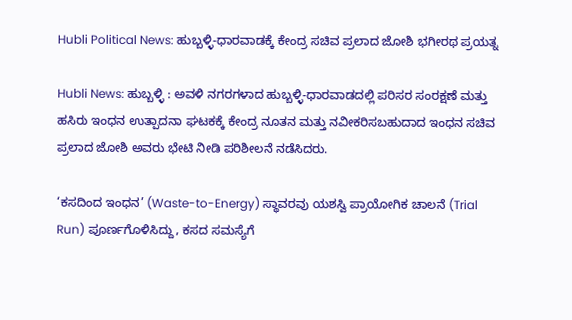Hubli Political News: ಹುಬ್ಬಳ್ಳಿ-ಧಾರವಾಡಕ್ಕೆ ಕೇಂದ್ರ ಸಚಿವ ಪ್ರಲಾದ ಜೋಶಿ ಭಗೀರಥ ಪ್ರಯತ್ನ

Hubli News: ಹುಬ್ಬಳ್ಳಿ : ಅವಳಿ ನಗರಗಳಾದ ಹುಬ್ಬಳ್ಳಿ-ಧಾರವಾಡದಲ್ಲಿ ಪರಿಸರ ಸಂರಕ್ಷಣೆ ಮತ್ತು ಹಸಿರು ಇಂಧನ ಉತ್ಪಾದನಾ ಘಟಕಕ್ಕೆ ಕೇಂದ್ರ ನೂತನ ಮತ್ತು ನವೀಕರಿಸಬಹುದಾದ ಇಂಧನ ಸಚಿವ ಪ್ರಲಾದ ಜೋಶಿ ಅವರು ಭೇಟಿ ನೀಡಿ ಪರಿಶೀಲನೆ ನಡೆಸಿದರು.

‘ಕಸದಿಂದ ಇಂಧನ’ (Waste-to-Energy) ಸ್ಥಾವರವು ಯಶಸ್ವಿ ಪ್ರಾಯೋಗಿಕ ಚಾಲನೆ (Trial Run) ಪೂರ್ಣಗೊಳಿಸಿದ್ದು, ಕಸದ ಸಮಸ್ಯೆಗೆ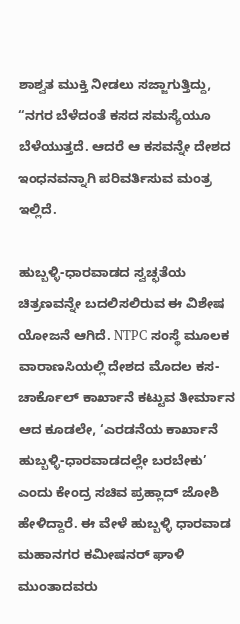ಶಾಶ್ವತ ಮುಕ್ತಿ ನೀಡಲು ಸಜ್ಜಾಗುತ್ತಿದ್ದು, “ನಗರ ಬೆಳೆದಂತೆ ಕಸದ ಸಮಸ್ಯೆಯೂ ಬೆಳೆಯುತ್ತದೆ. ಆದರೆ ಆ ಕಸವನ್ನೇ ದೇಶದ ಇಂಧನವನ್ನಾಗಿ ಪರಿವರ್ತಿಸುವ ಮಂತ್ರ ಇಲ್ಲಿದೆ.

ಹುಬ್ಬಳ್ಳಿ-ಧಾರವಾಡದ ಸ್ವಚ್ಛತೆಯ ಚಿತ್ರಣವನ್ನೇ ಬದಲಿಸಲಿರುವ ಈ ವಿಶೇಷ ಯೋಜನೆ ಆಗಿದೆ. NTPC ಸಂಸ್ಥೆ ಮೂಲಕ ವಾರಾಣಸಿಯಲ್ಲಿ ದೇಶದ ಮೊದಲ ಕಸ- ಚಾರ್ಕೊಲ್ ಕಾರ್ಖಾನೆ ಕಟ್ಟುವ ತೀರ್ಮಾನ ಆದ ಕೂಡಲೇ, ‘ಎರಡನೆಯ ಕಾರ್ಖಾನೆ ಹುಬ್ಬಳ್ಳಿ-ಧಾರವಾಡದಲ್ಲೇ ಬರಬೇಕು’ ಎಂದು ಕೇಂದ್ರ ಸಚಿವ ಪ್ರಹ್ಲಾದ್ ಜೋಶಿ ಹೇಳಿದ್ದಾರೆ. ಈ ವೇಳೆ ಹುಬ್ಬಳ್ಳಿ ಧಾರವಾಡ ಮಹಾನಗರ ಕಮೀಷನರ್ ಘಾಳಿ ಮುಂತಾದವರು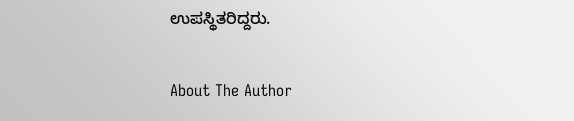ಉಪಸ್ಥಿತರಿದ್ದರು.

About The Author